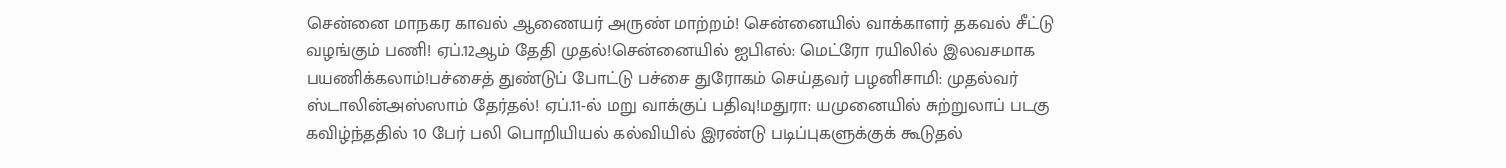சென்னை மாநகர காவல் ஆணையர் அருண் மாற்றம்! சென்னையில் வாக்காளர் தகவல் சீட்டு வழங்கும் பணி! ஏப்.12ஆம் தேதி முதல்!சென்னையில் ஐபிஎல்: மெட்ரோ ரயிலில் இலவசமாக பயணிக்கலாம்!பச்சைத் துண்டுப் போட்டு பச்சை துரோகம் செய்தவர் பழனிசாமி: முதல்வர் ஸ்டாலின்அஸ்ஸாம் தேர்தல்! ஏப்.11-ல் மறு வாக்குப் பதிவு!மதுரா: யமுனையில் சுற்றுலாப் படகு கவிழ்ந்ததில் 10 பேர் பலி பொறியியல் கல்வியில் இரண்டு படிப்புகளுக்குக் கூடுதல்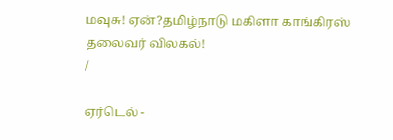மவுசு! ஏன்?தமிழ்நாடு மகிளா காங்கிரஸ் தலைவர் விலகல்!
/

ஏர்டெல் -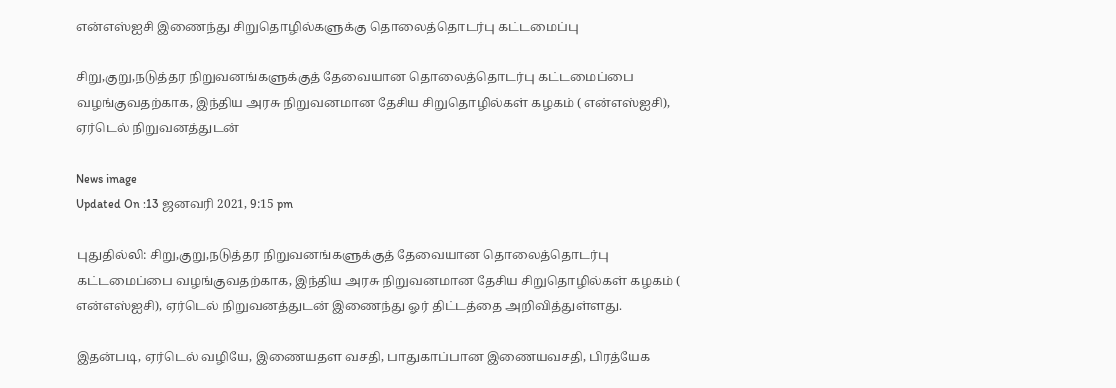என்எஸ்ஐசி இணைந்து சிறுதொழில்களுக்கு தொலைத்தொடர்பு கட்டமைப்பு

சிறு,குறு,நடுத்தர நிறுவனங்களுக்குத் தேவையான தொலைத்தொடர்பு கட்டமைப்பை வழங்குவதற்காக, இந்திய அரசு நிறுவனமான தேசிய சிறுதொழில்கள் கழகம் ( என்எஸ்ஐசி), ஏர்டெல் நிறுவனத்துடன்

News image
Updated On :13 ஜனவரி 2021, 9:15 pm

புதுதில்லி: சிறு,குறு,நடுத்தர நிறுவனங்களுக்குத் தேவையான தொலைத்தொடர்பு கட்டமைப்பை வழங்குவதற்காக, இந்திய அரசு நிறுவனமான தேசிய சிறுதொழில்கள் கழகம் ( என்எஸ்ஐசி), ஏர்டெல் நிறுவனத்துடன் இணைந்து ஓர் திட்டத்தை அறிவித்துள்ளது.

இதன்படி, ஏர்டெல் வழியே, இணையதள வசதி, பாதுகாப்பான இணையவசதி, பிரத்யேக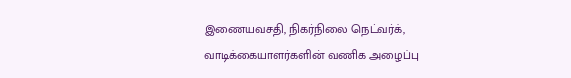இணையவசதி, நிகர்நிலை நெட்வர்க், வாடிக்கையாளர்களின் வணிக அழைப்பு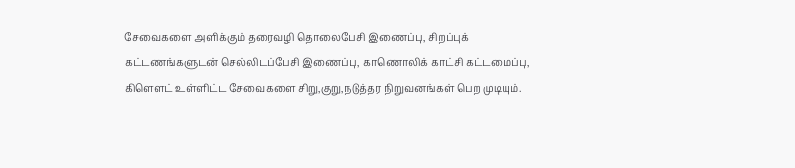சேவைகளை அளிக்கும் தரைவழி தொலைபேசி இணைப்பு, சிறப்புக் கட்டணங்களுடன் செல்லிடப்பேசி இணைப்பு, காணொலிக் காட்சி கட்டமைப்பு, கிளௌட் உள்ளிட்ட சேவைகளை சிறு,குறு,நடுத்தர நிறுவனங்கள் பெற முடியும்.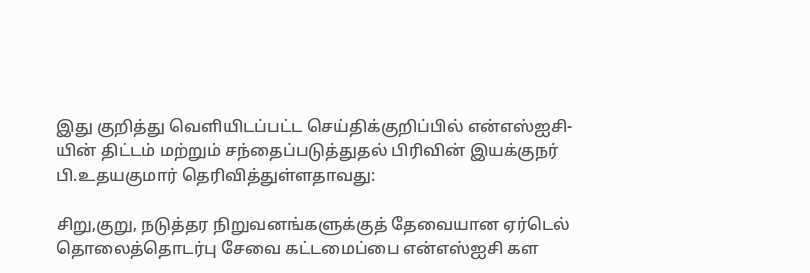இது குறித்து வெளியிடப்பட்ட செய்திக்குறிப்பில் என்எஸ்ஐசி-யின் திட்டம் மற்றும் சந்தைப்படுத்துதல் பிரிவின் இயக்குநர் பி.உதயகுமார் தெரிவித்துள்ளதாவது:

சிறு,குறு, நடுத்தர நிறுவனங்களுக்குத் தேவையான ஏர்டெல் தொலைத்தொடர்பு சேவை கட்டமைப்பை என்எஸ்ஐசி கள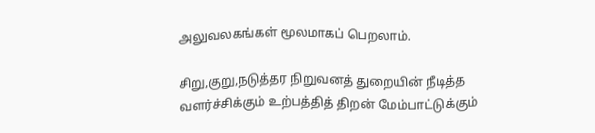அலுவலகங்கள் மூலமாகப் பெறலாம்.

சிறு,குறு,நடுத்தர நிறுவனத் துறையின் நீடித்த வளர்ச்சிக்கும் உற்பத்தித் திறன் மேம்பாட்டுக்கும்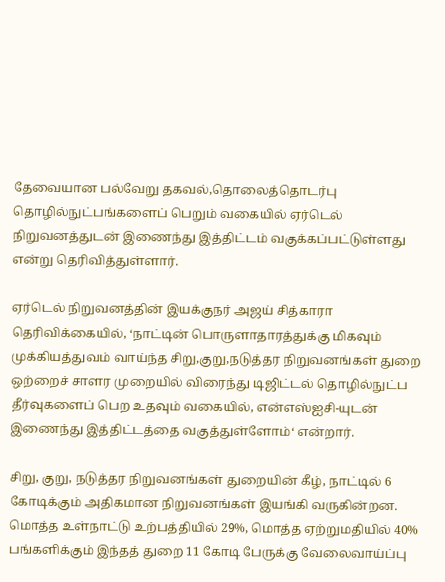தேவையான பல்வேறு தகவல்,தொலைத்தொடர்பு தொழில்நுட்பங்களைப் பெறும் வகையில் ஏர்டெல் நிறுவனத்துடன் இணைந்து இத்திட்டம் வகுக்கப்பட்டுள்ளது என்று தெரிவித்துள்ளார்.

ஏர்டெல் நிறுவனத்தின் இயக்குநர் அஜய் சித்காரா தெரிவிக்கையில், ‘நாட்டின் பொருளாதாரத்துக்கு மிகவும் முக்கியத்துவம் வாய்ந்த சிறு,குறு,நடுத்தர நிறுவனங்கள் துறை ஒற்றைச் சாளர முறையில் விரைந்து டிஜிட்டல் தொழில்நுட்ப தீர்வுகளைப் பெற உதவும் வகையில், என்எஸ்ஐசி-யுடன் இணைந்து இத்திட்டத்தை வகுத்துள்ளோம்‘ என்றார்.

சிறு, குறு, நடுத்தர நிறுவனங்கள் துறையின் கீழ், நாட்டில் 6 கோடிக்கும் அதிகமான நிறுவனங்கள் இயங்கி வருகின்றன. மொத்த உள்நாட்டு உற்பத்தியில் 29%, மொத்த ஏற்றுமதியில் 40% பங்களிக்கும் இந்தத் துறை 11 கோடி பேருக்கு வேலைவாய்ப்பு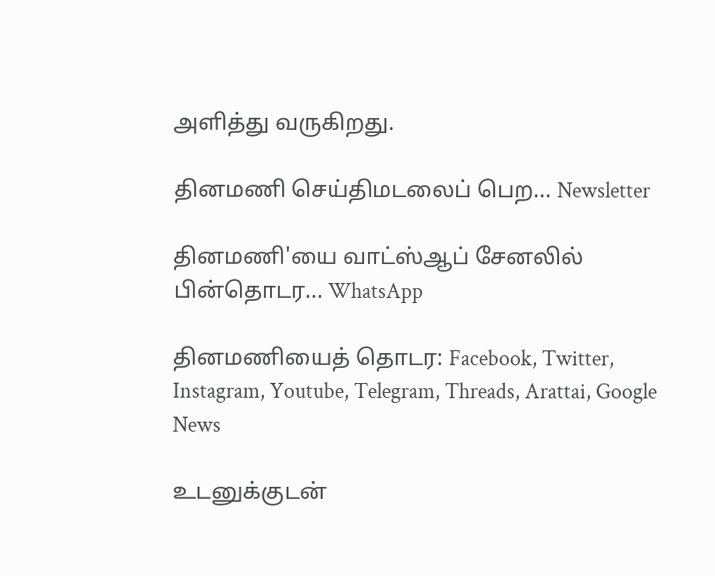அளித்து வருகிறது.

தினமணி செய்திமடலைப் பெற... Newsletter

தினமணி'யை வாட்ஸ்ஆப் சேனலில் பின்தொடர... WhatsApp

தினமணியைத் தொடர: Facebook, Twitter, Instagram, Youtube, Telegram, Threads, Arattai, Google News

உடனுக்குடன்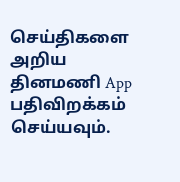செய்திகளை அறிய தினமணி App பதிவிறக்கம் செய்யவும்.